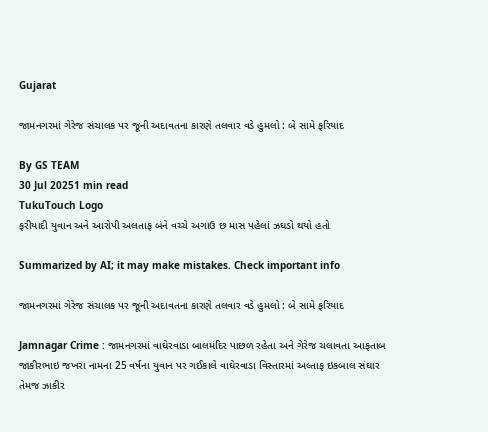Gujarat

જામનગરમાં ગેરેજ સંચાલક પર જૂની અદાવતના કારણે તલવાર વડે હુમલો : બે સામે ફરિયાદ

By GS TEAM
30 Jul 20251 min read
TukuTouch Logo
ફરીયાદી યુવાન અને આરોપી અલતાફ બંને વચ્ચે અગાઉ છ માસ પહેલાં ઝઘડો થયો હતો

Summarized by AI; it may make mistakes. Check important info

જામનગરમાં ગેરેજ સંચાલક પર જૂની અદાવતના કારણે તલવાર વડે હુમલો : બે સામે ફરિયાદ

Jamnagar Crime : જામનગરમાં વાઘેરવાડા બાલમંદિર પાછળ રહેતા અને ગેરેજ ચલાવતા આફતાબ જાકીરભાઇ જખરા નામના 25 વર્ષના યુવાન પર ગઈકાલે વાઘેરવાડા વિસ્તારમાં અલ્તાફ ઇકબાલ સંઘાર તેમજ ઝાકીર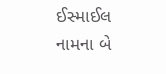ઈસ્માઈલ નામના બે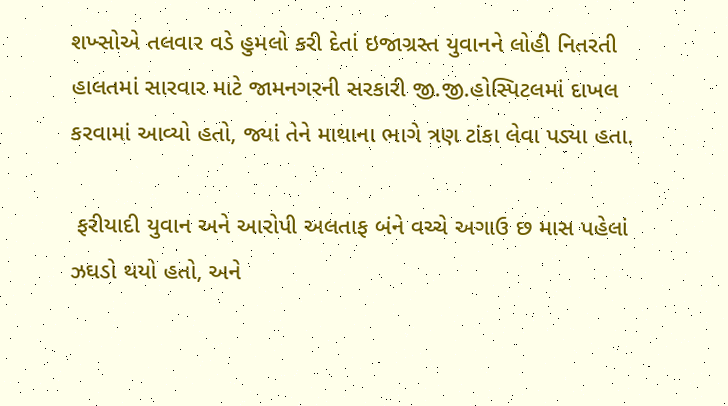શખ્સોએ તલવાર વડે હુમલો કરી દેતાં ઇજાગ્રસ્ત યુવાનને લોહી નિતરતી હાલતમાં સારવાર માટે જામનગરની સરકારી જી.જી.હોસ્પિટલમાં દાખલ કરવામાં આવ્યો હતો, જ્યાં તેને માથાના ભાગે ત્રણ ટાંકા લેવા પડ્યા હતા.

 ફરીયાદી યુવાન અને આરોપી અલતાફ બંને વચ્ચે અગાઉ છ માસ પહેલાં ઝઘડો થયો હતો, અને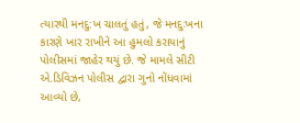ત્યારથી મનદુ:ખ ચાલતું હતું, જે મનદુઃખના કારણે ખાર રાખીને આ હુમલો કરાયાનું પોલીસમાં જાહેર થયું છે. જે મામલે સીટી એ.ડિવિઝન પોલીસ દ્વારા ગુનો નોંધવામાં આવ્યો છે,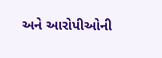અને આરોપીઓની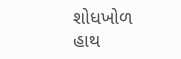શોધખોળ હાથ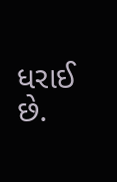ધરાઈ છે.